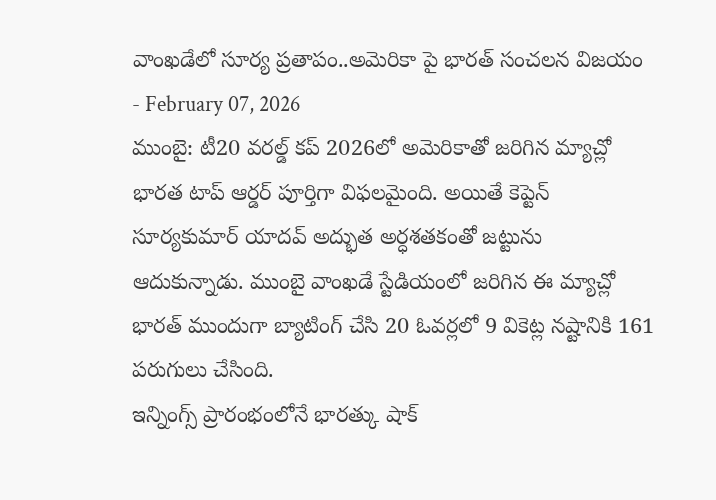వాంఖడేలో సూర్య ప్రతాపం..అమెరికా పై భారత్ సంచలన విజయం
- February 07, 2026
ముంబై: టీ20 వరల్డ్ కప్ 2026లో అమెరికాతో జరిగిన మ్యాచ్లో భారత టాప్ ఆర్డర్ పూర్తిగా విఫలమైంది. అయితే కెప్టెన్ సూర్యకుమార్ యాదవ్ అద్భుత అర్ధశతకంతో జట్టును ఆదుకున్నాడు. ముంబై వాంఖడే స్టేడియంలో జరిగిన ఈ మ్యాచ్లో భారత్ ముందుగా బ్యాటింగ్ చేసి 20 ఓవర్లలో 9 వికెట్ల నష్టానికి 161 పరుగులు చేసింది.
ఇన్నింగ్స్ ప్రారంభంలోనే భారత్కు షాక్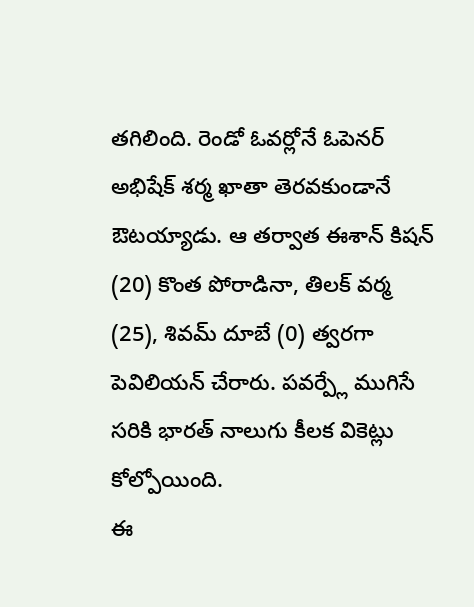తగిలింది. రెండో ఓవర్లోనే ఓపెనర్ అభిషేక్ శర్మ ఖాతా తెరవకుండానే ఔటయ్యాడు. ఆ తర్వాత ఈశాన్ కిషన్ (20) కొంత పోరాడినా, తిలక్ వర్మ (25), శివమ్ దూబే (0) త్వరగా పెవిలియన్ చేరారు. పవర్ప్లే ముగిసే సరికి భారత్ నాలుగు కీలక వికెట్లు కోల్పోయింది.
ఈ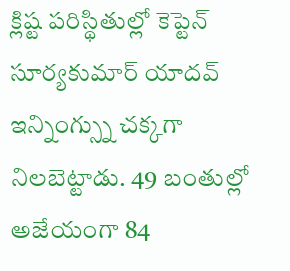క్లిష్ట పరిస్థితుల్లో కెప్టెన్ సూర్యకుమార్ యాదవ్ ఇన్నింగ్స్ను చక్కగా నిలబెట్టాడు. 49 బంతుల్లో అజేయంగా 84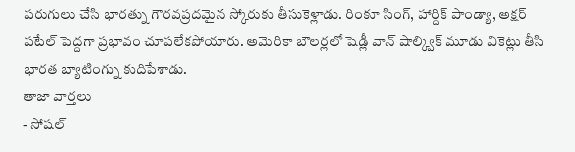పరుగులు చేసి భారత్ను గౌరవప్రదమైన స్కోరుకు తీసుకెళ్లాడు. రింకూ సింగ్, హార్దిక్ పాండ్యా, అక్షర్ పటేల్ పెద్దగా ప్రభావం చూపలేకపోయారు. అమెరికా బౌలర్లలో షెడ్లీ వాన్ షాల్క్విక్ మూడు వికెట్లు తీసి భారత బ్యాటింగ్ను కుదిపేశాడు.
తాజా వార్తలు
- సోషల్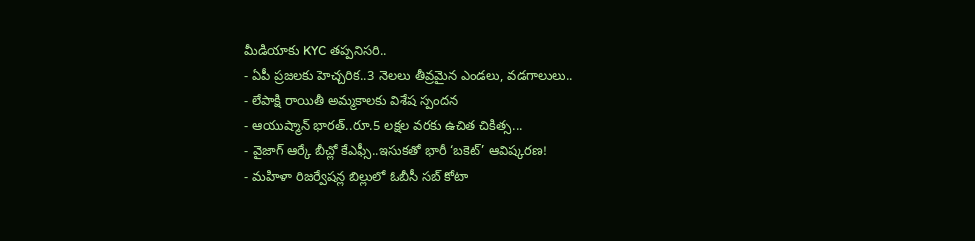మీడియాకు KYC తప్పనిసరి..
- ఏపీ ప్రజలకు హెచ్చరిక..3 నెలలు తీవ్రమైన ఎండలు, వడగాలులు..
- లేపాక్షి రాయితీ అమ్మకాలకు విశేష స్పందన
- ఆయుష్మాన్ భారత్..రూ.5 లక్షల వరకు ఉచిత చికిత్స...
- వైజాగ్ ఆర్కే బీచ్లో కేఎఫ్సీ..ఇసుకతో భారీ ‘బకెట్’ ఆవిష్కరణ!
- మహిళా రిజర్వేషన్ల బిల్లులో ఓబీసీ సబ్ కోటా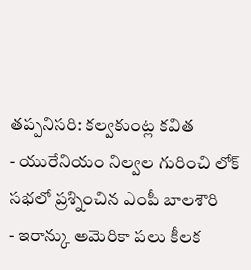తప్పనిసరి: కల్వకుంట్ల కవిత
- యురేనియం నిల్వల గురించి లోక్ సభలో ప్రశ్నించిన ఎంపీ బాలశౌరి
- ఇరాన్కు అమెరికా పలు కీలక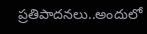ప్రతిపాదనలు..అందులో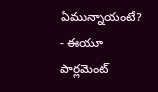ఏమున్నాయంటే?
- ఈయూ పార్లమెంట్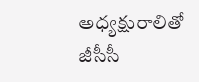అధ్యక్షురాలితో జీసీసీ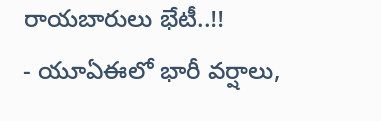రాయబారులు భేటీ..!!
- యూఏఈలో భారీ వర్షాలు,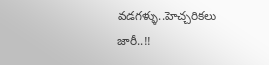వడగళ్ళు..హెచ్చరికలు జారీ..!!